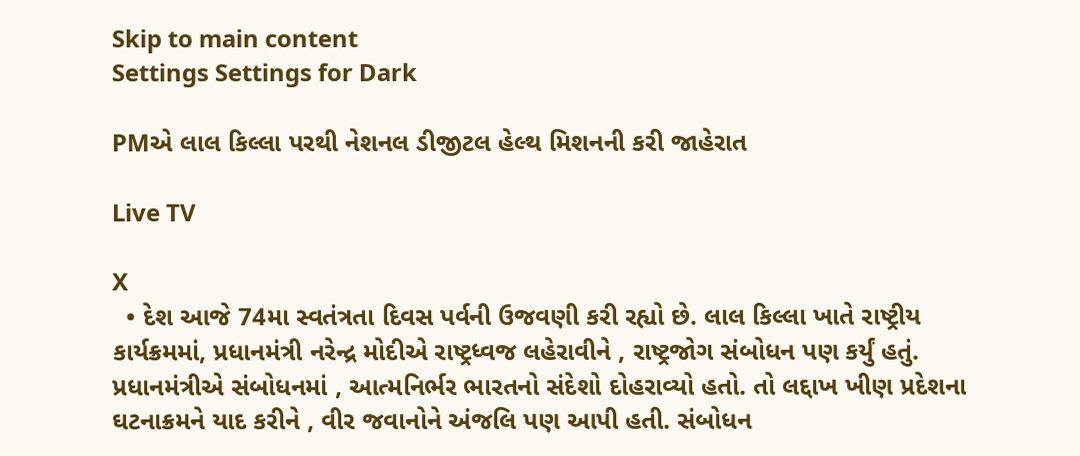Skip to main content
Settings Settings for Dark

PMએ લાલ કિલ્લા પરથી નેશનલ ડીજીટલ હેલ્થ મિશનની કરી જાહેરાત

Live TV

X
  • દેશ આજે 74મા સ્વતંત્રતા દિવસ પર્વની ઉજવણી કરી રહ્યો છે. લાલ કિલ્લા ખાતે રાષ્ટ્રીય કાર્યક્રમમાં, પ્રધાનમંત્રી નરેન્દ્ર મોદીએ રાષ્ટ્રધ્વજ લહેરાવીને , રાષ્ટ્રજોગ સંબોધન પણ કર્યું હતું. પ્રધાનમંત્રીએ સંબોધનમાં , આત્મનિર્ભર ભારતનો સંદેશો દોહરાવ્યો હતો. તો લદ્દાખ ખીણ પ્રદેશના ઘટનાક્રમને યાદ કરીને , વીર જવાનોને અંજલિ પણ આપી હતી. સંબોધન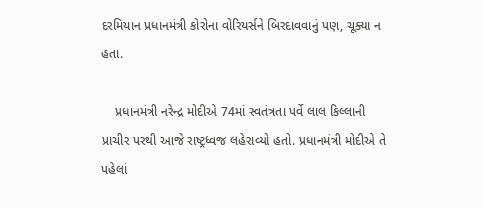દરમિયાન પ્રધાનમંત્રી કોરોના વોરિયર્સને બિરદાવવાનું પણ, ચૂક્યા ન હતા.

    પ્રધાનમંત્રી નરેન્દ્ર મોદીએ 74માં સ્વતંત્રતા પર્વે લાલ કિલ્લાની પ્રાચીર પરથી આજે રાષ્ટ્રધ્વજ લહેરાવ્યો હતો. પ્રધાનમંત્રી મોદીએ તે પહેલાં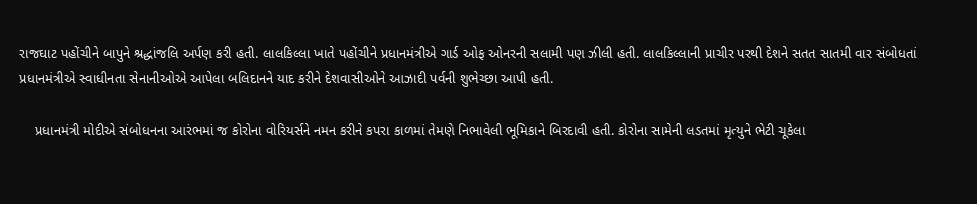રાજઘાટ પહોંચીને બાપુને શ્રદ્ધાંજલિ અર્પણ કરી હતી. લાલકિલ્લા ખાતે પહોંચીને પ્રધાનમંત્રીએ ગાર્ડ ઓફ ઓનરની સલામી પણ ઝીલી હતી. લાલકિલ્લાની પ્રાચીર પરથી દેશને સતત સાતમી વાર સંબોધતાં પ્રધાનમંત્રીએ સ્વાધીનતા સેનાનીઓએ આપેલા બલિદાનને યાદ કરીને દેશવાસીઓને આઝાદી પર્વની શુભેચ્છા આપી હતી.

    પ્રધાનમંત્રી મોદીએ સંબોધનના આરંભમાં જ કોરોના વોરિયર્સને નમન કરીને કપરા કાળમાં તેમણે નિભાવેલી ભૂમિકાને બિરદાવી હતી. કોરોના સામેની લડતમાં મૃત્યુને ભેટી ચૂકેલા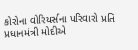કોરોના વોરિયર્સના પરિવારો પ્રતિ પ્રધાનમંત્રી મોદીએ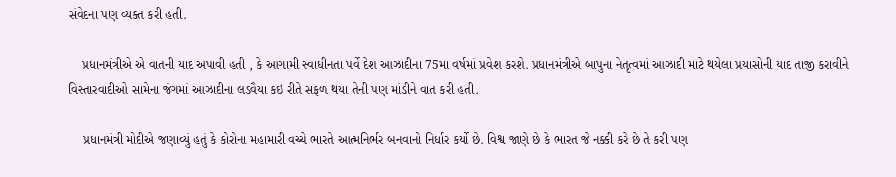સંવેદના પણ વ્યક્ત કરી હતી.

    પ્રધાનમંત્રીએ એ વાતની યાદ અપાવી હતી , કે આગામી સ્વાધીનતા પર્વે દેશ આઝાદીના 75મા વર્ષમાં પ્રવેશ કરશે. પ્રધાનમંત્રીએ બાપુના નેતૃત્વમાં આઝાદી માટે થયેલા પ્રયાસોની યાદ તાજી કરાવીને વિસ્તારવાદીઓ સામેના જંગમાં આઝાદીના લડવૈયા કઇ રીતે સફળ થયા તેની પણ માંડીને વાત કરી હતી.

    પ્રધાનમંત્રી મોદીએ જણાવ્યું હતું કે કોરોના મહામારી વચ્ચે ભારતે આત્મનિર્ભર બનવાનો નિર્ધાર કર્યો છે. વિશ્વ જાણે છે કે ભારત જે નક્કી કરે છે તે કરી પણ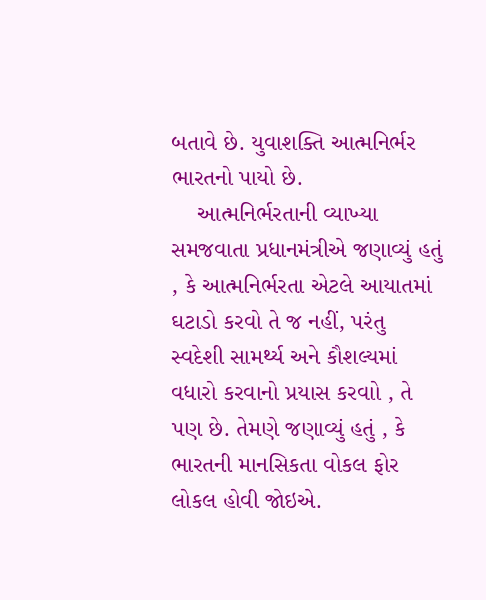બતાવે છે. યુવાશક્તિ આત્મનિર્ભર ભારતનો પાયો છે.
    આત્મનિર્ભરતાની વ્યાખ્યા સમજવાતા પ્રધાનમંત્રીએ જણાવ્યું હતું , કે આત્મનિર્ભરતા એટલે આયાતમાં ઘટાડો કરવો તે જ નહીં, પરંતુ સ્વદેશી સામર્થ્ય અને કૌશલ્યમાં વધારો કરવાનો પ્રયાસ કરવાો , તે પણ છે. તેમણે જણાવ્યું હતું , કે ભારતની માનસિકતા વોકલ ફોર લોકલ હોવી જોઇએ.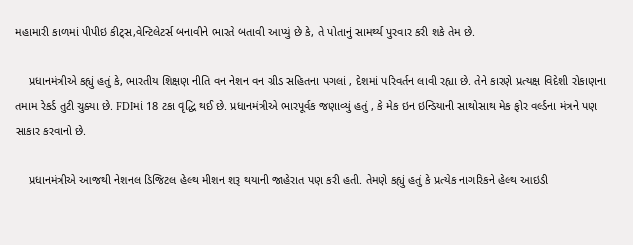મહામારી કાળમાં પીપીઇ કીટ્સ,વેન્ટિલેટર્સ બનાવીને ભારતે બતાવી આપ્યું છે કે, તે પોતાનું સામર્થ્ય પુરવાર કરી શકે તેમ છે.

    પ્રધાનમંત્રીએ કહ્યું હતું કે, ભારતીય શિક્ષણ નીતિ વન નેશન વન ગ્રીડ સહિતના પગલાં , દેશમાં પરિવર્તન લાવી રહ્યા છે. તેને કારણે પ્રત્યક્ષ વિદેશી રોકાણના તમામ રેકર્ડ તુટી ચુક્યા છે. FDIમાં 18 ટકા વૃદ્ધિ થઈ છે. પ્રધાનમંત્રીએ ભારપૂર્વક જણાવ્યું હતું , કે મેક ઇન ઇન્ડિયાની સાથોસાથ મેક ફોર વર્લ્ડના મંત્રને પણ સાકાર કરવાનો છે.

    પ્રધાનમંત્રીએ આજથી નેશનલ ડિજિટલ હેલ્થ મીશન શરૂ થયાની જાહેરાત પણ કરી હતી. તેમણે કહ્યું હતું કે પ્રત્યેક નાગરિકને હેલ્થ આઇડી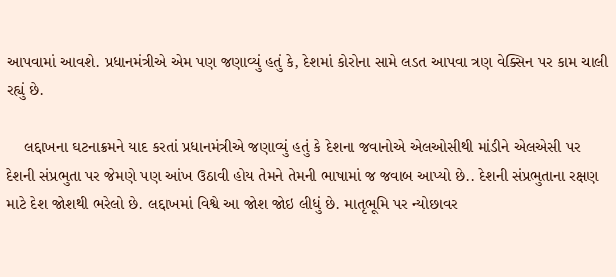આપવામાં આવશે. પ્રધાનમંત્રીએ એમ પણ જણાવ્યું હતું કે, દેશમાં કોરોના સામે લડત આપવા ત્રણ વેક્સિન પર કામ ચાલી રહ્યું છે.

    લદ્દાખના ઘટનાક્રમને યાદ કરતાં પ્રધાનમંત્રીએ જણાવ્યું હતું કે દેશના જવાનોએ એલઓસીથી માંડીને એલએસી પર દેશની સંપ્રભુતા પર જેમણે પણ આંખ ઉઠાવી હોય તેમને તેમની ભાષામાં જ જવાબ આપ્યો છે.. દેશની સંપ્રભુતાના રક્ષણ માટે દેશ જોશથી ભરેલો છે. લદ્દાખમાં વિશ્વે આ જોશ જોઇ લીધું છે. માતૃભૂમિ પર ન્યોછાવર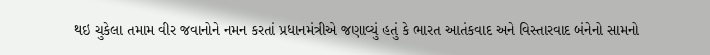થઇ ચુકેલા તમામ વીર જવાનોને નમન કરતાં પ્રધાનમંત્રીએ જણાવ્યું હતું કે ભારત આતંકવાદ અને વિસ્તારવાદ બંનેનો સામનો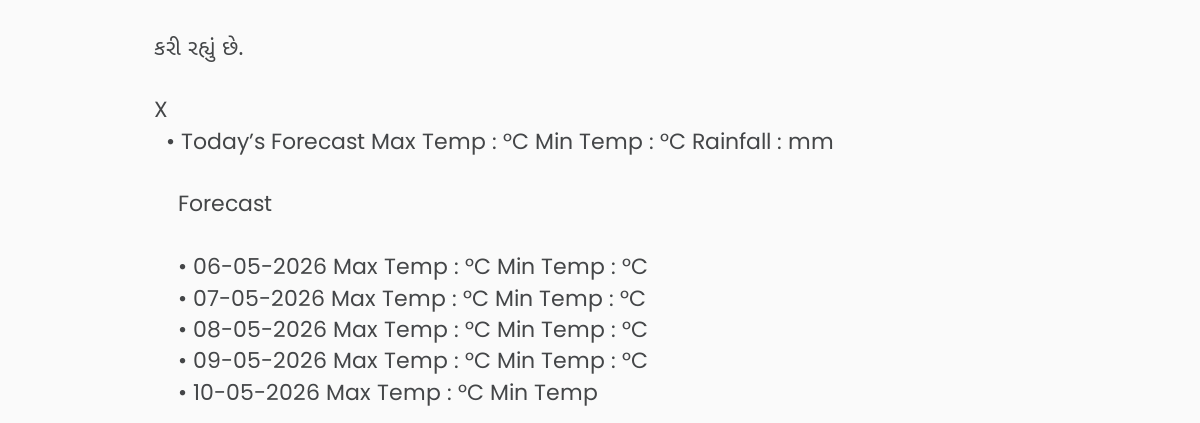કરી રહ્યું છે.

X
  • Today’s Forecast Max Temp : °C Min Temp : °C Rainfall : mm

    Forecast

    • 06-05-2026 Max Temp : °C Min Temp : °C
    • 07-05-2026 Max Temp : °C Min Temp : °C
    • 08-05-2026 Max Temp : °C Min Temp : °C
    • 09-05-2026 Max Temp : °C Min Temp : °C
    • 10-05-2026 Max Temp : °C Min Temp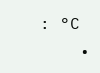: °C
    •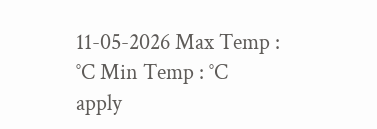11-05-2026 Max Temp : °C Min Temp : °C
apply